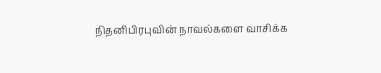நிதனிபிரபுவின் நாவல்களை வாசிக்க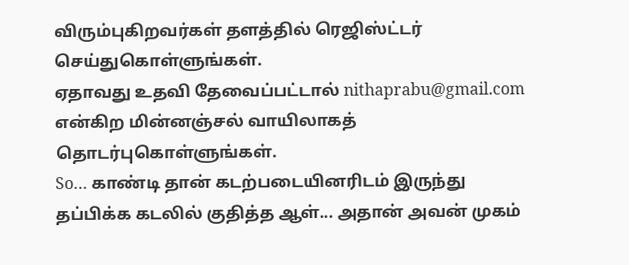விரும்புகிறவர்கள் தளத்தில் ரெஜிஸ்ட்டர் செய்துகொள்ளுங்கள்.
ஏதாவது உதவி தேவைப்பட்டால் nithaprabu@gmail.com என்கிற மின்னஞ்சல் வாயிலாகத் தொடர்புகொள்ளுங்கள்.
So… காண்டி தான் கடற்படையினரிடம் இருந்து தப்பிக்க கடலில் குதித்த ஆள்... அதான் அவன் முகம்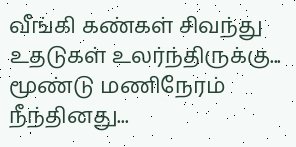வீங்கி கண்கள் சிவந்து உதடுகள் உலர்ந்திருக்கு... மூண்டு மணிநேரம் நீந்தினது...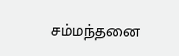சம்மந்தனை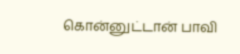கொன்னுட்டான் பாவி